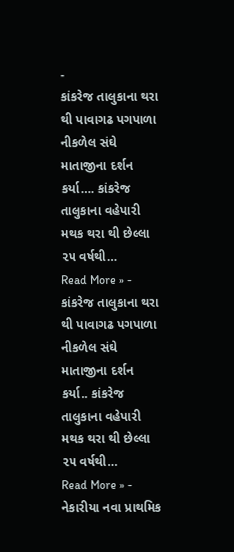-
કાંકરેજ તાલુકાના થરા થી પાવાગઢ પગપાળા નીકળેલ સંઘે માતાજીના દર્શન કર્યા…. કાંકરેજ તાલુકાના વહેપારી મથક થરા થી છેલ્લા ૨૫ વર્ષથી…
Read More » -
કાંકરેજ તાલુકાના થરા થી પાવાગઢ પગપાળા નીકળેલ સંઘે માતાજીના દર્શન કર્યા.. કાંકરેજ તાલુકાના વહેપારી મથક થરા થી છેલ્લા ૨૫ વર્ષથી…
Read More » -
નેકારીયા નવા પ્રાથમિક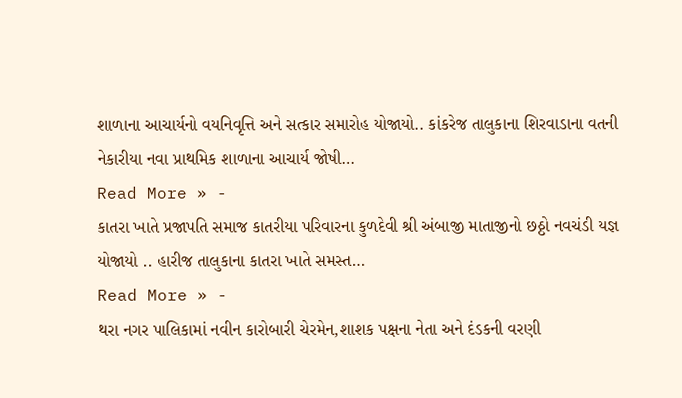શાળાના આચાર્યનો વયનિવૃત્તિ અને સત્કાર સમારોહ યોજાયો.. કાંકરેજ તાલુકાના શિરવાડાના વતની નેકારીયા નવા પ્રાથમિક શાળાના આચાર્ય જોષી…
Read More » -
કાતરા ખાતે પ્રજાપતિ સમાજ કાતરીયા પરિવારના કુળદેવી શ્રી અંબાજી માતાજીનો છઠ્ઠો નવચંડી યજ્ઞ યોજાયો .. હારીજ તાલુકાના કાતરા ખાતે સમસ્ત…
Read More » -
થરા નગર પાલિકામાં નવીન કારોબારી ચેરમેન,શાશક પક્ષના નેતા અને દંડકની વરણી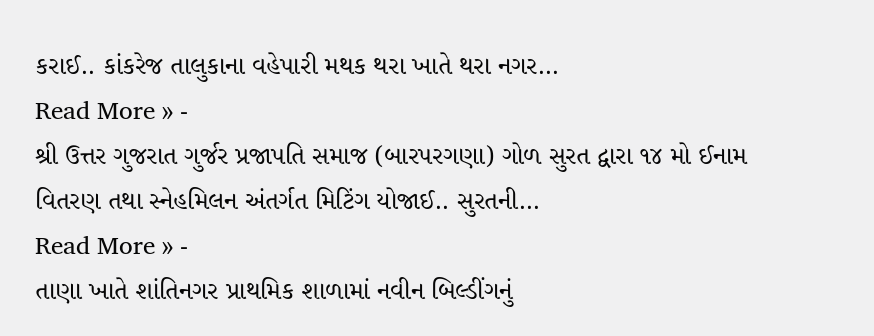કરાઈ.. કાંકરેજ તાલુકાના વહેપારી મથક થરા ખાતે થરા નગર…
Read More » -
શ્રી ઉત્તર ગુજરાત ગુર્જર પ્રજાપતિ સમાજ (બારપરગણા) ગોળ સુરત દ્વારા ૧૪ મો ઈનામ વિતરણ તથા સ્નેહમિલન અંતર્ગત મિટિંગ યોજાઈ.. સુરતની…
Read More » -
તાણા ખાતે શાંતિનગર પ્રાથમિક શાળામાં નવીન બિલ્ડીંગનું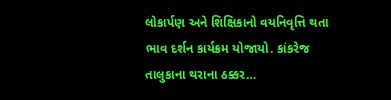લોકાર્પણ અને શિક્ષિકાનો વયનિવૃત્તિ થતા ભાવ દર્શન કાર્યક્રમ યોજાયો. કાંકરેજ તાલુકાના થરાના ઠક્કર…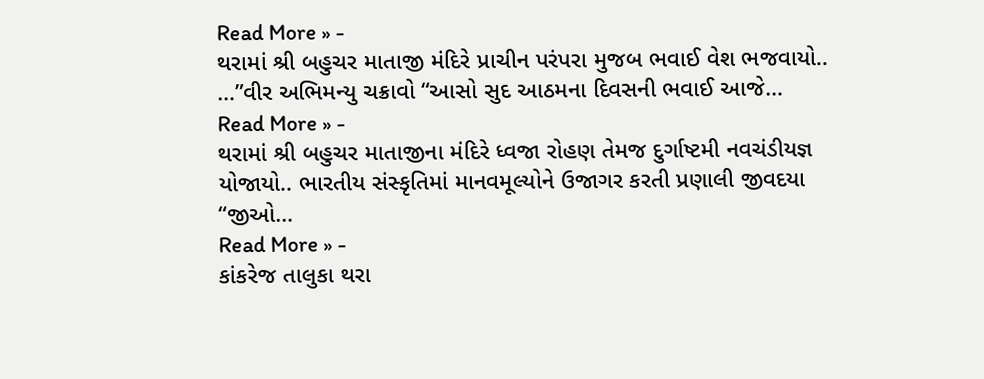Read More » -
થરામાં શ્રી બહુચર માતાજી મંદિરે પ્રાચીન પરંપરા મુજબ ભવાઈ વેશ ભજવાયો.. …”વીર અભિમન્યુ ચક્રાવો “આસો સુદ આઠમના દિવસની ભવાઈ આજે…
Read More » -
થરામાં શ્રી બહુચર માતાજીના મંદિરે ધ્વજા રોહણ તેમજ દુર્ગાષ્ટમી નવચંડીયજ્ઞ યોજાયો.. ભારતીય સંસ્કૃતિમાં માનવમૂલ્યોને ઉજાગર કરતી પ્રણાલી જીવદયા “જીઓ…
Read More » -
કાંકરેજ તાલુકા થરા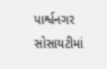પાર્શ્વનગર સોસાયટીમાં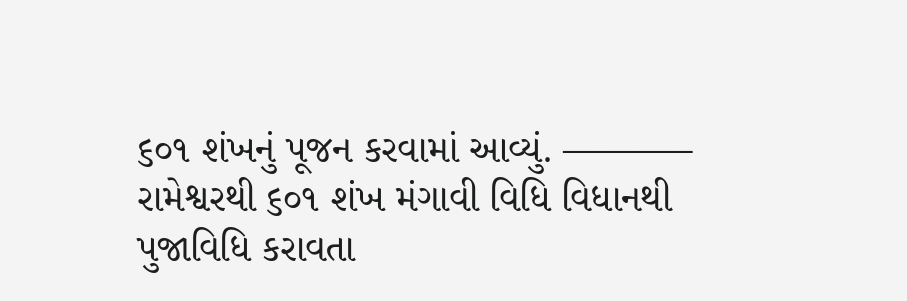૬૦૧ શંખનું પૂજન કરવામાં આવ્યું. ———– રામેશ્વરથી ૬૦૧ શંખ મંગાવી વિધિ વિધાનથી પુજાવિધિ કરાવતા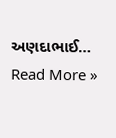અણદાભાઈ…
Read More »